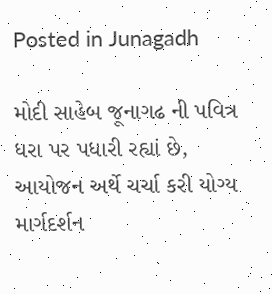Posted in Junagadh

મોદી સાહેબ જૂનાગઢ ની પવિત્ર ધરા પર પધારી રહ્યાં છે, આયોજન અર્થે ચર્ચા કરી યોગ્ય માર્ગદર્શન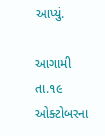આપ્યું.

આગામી તા.૧૯ ઓક્ટોબરના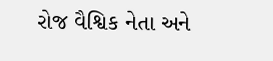રોજ વૈશ્વિક નેતા અને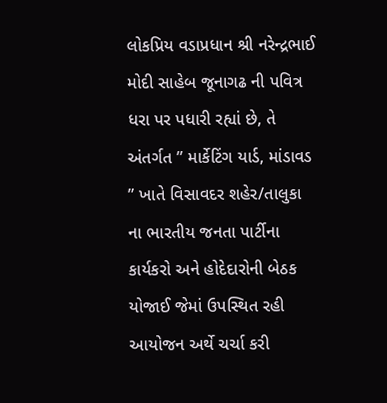લોકપ્રિય વડાપ્રધાન શ્રી નરેન્દ્રભાઈ મોદી સાહેબ જૂનાગઢ ની પવિત્ર ધરા પર પધારી રહ્યાં છે, તે અંતર્ગત ” માર્કેટિંગ યાર્ડ, માંડાવડ ” ખાતે વિસાવદર શહેર/તાલુકા ના ભારતીય જનતા પાર્ટીના કાર્યકરો અને હોદેદારોની બેઠક યોજાઈ જેમાં ઉપસ્થિત રહી આયોજન અર્થે ચર્ચા કરી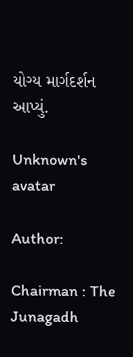યોગ્ય માર્ગદર્શન આપ્યું.

Unknown's avatar

Author:

Chairman : The Junagadh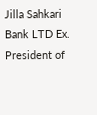Jilla Sahkari Bank LTD Ex. President of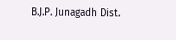B.J.P. Junagadh Dist.